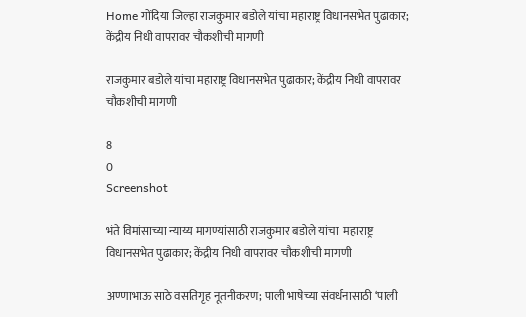Home गोंदिया जिल्हा राजकुमार बडोले यांचा महाराष्ट्र विधानसभेत पुढाकार; केंद्रीय निधी वापरावर चौकशीची मागणी

राजकुमार बडोले यांचा महाराष्ट्र विधानसभेत पुढाकार; केंद्रीय निधी वापरावर चौकशीची मागणी

8
0
Screenshot

भंते विमांसाच्या न्याय्य मागण्यांसाठी राजकुमार बडोले यांचा  महाराष्ट्र विधानसभेत पुढाकार; केंद्रीय निधी वापरावर चौकशीची मागणी

अण्णाभाऊ साठे वसतिगृह नूतनीकरण; पाली भाषेच्या संवर्धनासाठी ‘पाली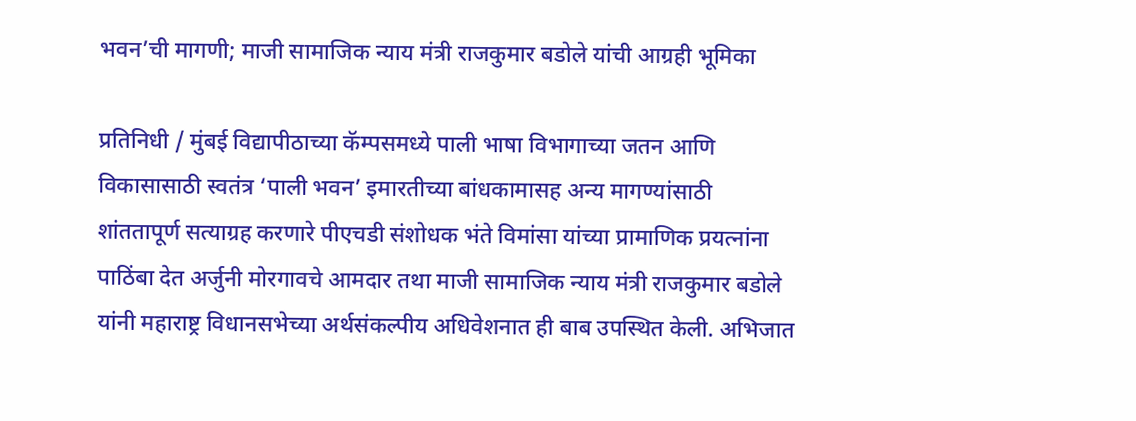भवन’ची मागणी; माजी सामाजिक न्याय मंत्री राजकुमार बडोले यांची आग्रही भूमिका

प्रतिनिधी / मुंबई विद्यापीठाच्या कॅम्पसमध्ये पाली भाषा विभागाच्या जतन आणि विकासासाठी स्वतंत्र ‘पाली भवन’ इमारतीच्या बांधकामासह अन्य मागण्यांसाठी शांततापूर्ण सत्याग्रह करणारे पीएचडी संशोधक भंते विमांसा यांच्या प्रामाणिक प्रयत्नांना पाठिंबा देत अर्जुनी मोरगावचे आमदार तथा माजी सामाजिक न्याय मंत्री राजकुमार बडोले यांनी महाराष्ट्र विधानसभेच्या अर्थसंकल्पीय अधिवेशनात ही बाब उपस्थित केली. अभिजात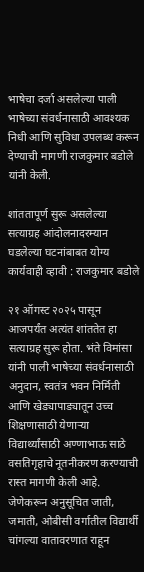भाषेचा दर्जा असलेल्या पाली भाषेच्या संवर्धनासाठी आवश्यक निधी आणि सुविधा उपलब्ध करून देण्याची मागणी राजकुमार बडोले यांनी केली.

शांततापूर्ण सुरू असलेल्या सत्याग्रह आंदोलनादरम्यान घडलेल्या घटनांबाबत योग्य कार्यवाही व्हावी : राजकुमार बडोले

२१ ऑगस्ट २०२५ पासून आजपर्यंत अत्यंत शांततेत हा सत्याग्रह सुरू होता. भंते विमांसा यांनी पाली भाषेच्या संवर्धनासाठी अनुदान, स्वतंत्र भवन निर्मिती आणि खेड्यापाड्यातून उच्च शिक्षणासाठी येणाऱ्या विद्यार्थ्यांसाठी अण्णाभाऊ साठे वसतिगृहाचे नूतनीकरण करण्याची रास्त मागणी केली आहे. जेणेकरून अनुसूचित जाती, जमाती, ओबीसी वर्गातील विद्यार्थी चांगल्या वातावरणात राहून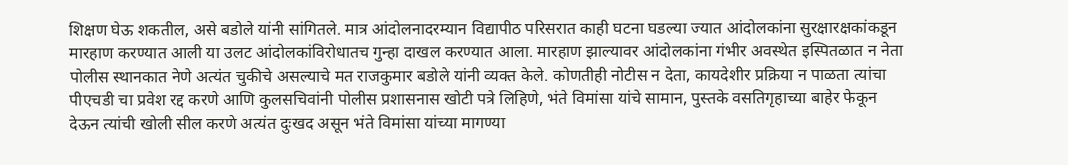शिक्षण घेऊ शकतील, असे बडोले यांनी सांगितले. मात्र आंदोलनादरम्यान विद्यापीठ परिसरात काही घटना घडल्या ज्यात आंदोलकांना सुरक्षारक्षकांकडून मारहाण करण्यात आली या उलट आंदोलकांविरोधातच गुन्हा दाखल करण्यात आला. मारहाण झाल्यावर आंदोलकांना गंभीर अवस्थेत इस्पितळात न नेता पोलीस स्थानकात नेणे अत्यंत चुकीचे असल्याचे मत राजकुमार बडोले यांनी व्यक्त केले. कोणतीही नोटीस न देता, कायदेशीर प्रक्रिया न पाळता त्यांचा पीएचडी चा प्रवेश रद्द करणे आणि कुलसचिवांनी पोलीस प्रशासनास खोटी पत्रे लिहिणे, भंते विमांसा यांचे सामान, पुस्तके वसतिगृहाच्या बाहेर फेकून देऊन त्यांची खोली सील करणे अत्यंत दुःखद असून भंते विमांसा यांच्या मागण्या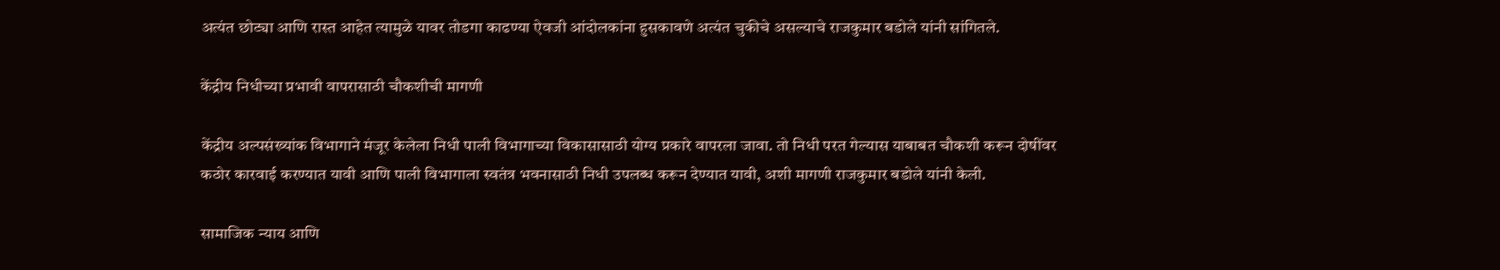अत्यंत छोट्या आणि रास्त आहेत त्यामुळे यावर तोडगा काढण्या ऐवजी आंदोलकांना हुसकावणे अत्यंत चुकीचे असल्याचे राजकुमार बडोले यांनी सांगितले.

केंद्रीय निधीच्या प्रभावी वापरासाठी चौकशीची मागणी

केंद्रीय अल्पसंख्यांक विभागाने मंजूर केलेला निधी पाली विभागाच्या विकासासाठी योग्य प्रकारे वापरला जावा. तो निधी परत गेल्यास याबाबत चौकशी करून दोषींवर कठोर कारवाई करण्यात यावी आणि पाली विभागाला स्वतंत्र भवनासाठी निधी उपलब्ध करून देण्यात यावी, अशी मागणी राजकुमार बडोले यांनी केली.

सामाजिक न्याय आणि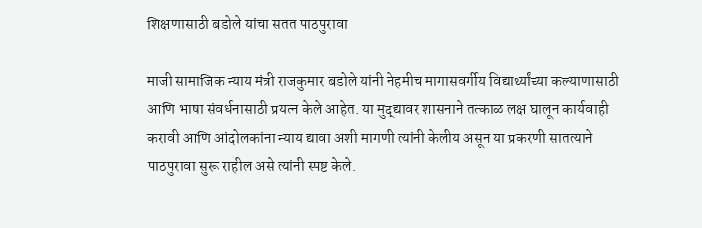शिक्षणासाठी बडोले यांचा सतत पाठपुरावा

माजी सामाजिक न्याय मंत्री राजकुमार बडोले यांनी नेहमीच मागासवर्गीय विद्यार्थ्यांच्या कल्याणासाठी आणि भाषा संवर्धनासाठी प्रयत्न केले आहेत. या मुद्द्यावर शासनाने तत्काळ लक्ष घालून कार्यवाही करावी आणि आंदोलकांना न्याय द्यावा अशी मागणी त्यांनी केलीय असून या प्रकरणी सातत्याने पाठपुरावा सुरू राहील असे त्यांनी स्पष्ट केले.